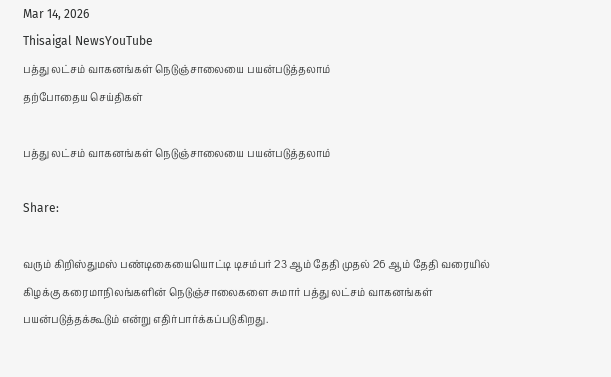Mar 14, 2026
Thisaigal NewsYouTube
பத்து லட்சம் வாகனங்கள் நெடுஞ்சாலையை பயன்படுத்தலாம்
தற்போதைய செய்திகள்

பத்து லட்சம் வாகனங்கள் நெடுஞ்சாலையை பயன்படுத்தலாம்

Share:

வரும் கிறிஸ்துமஸ் பண்டிகையையொட்டி டிசம்பர் 23 ஆம் தேதி முதல் 26 ஆம் தேதி வரையில் கிழக்கு கரைமாநிலங்களின் நெடுஞ்சாலைகளை சுமார் பத்து லட்சம் வாகனங்கள் பயன்படுத்தக்கூடும் என்று எதிர்பார்க்கப்படுகிறது.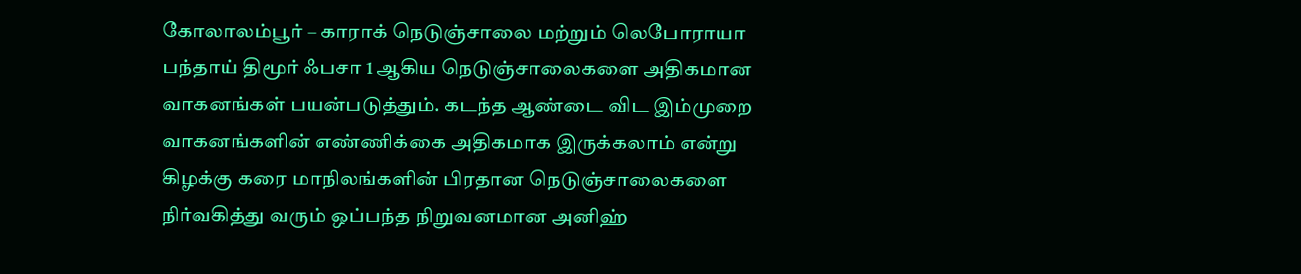கோலாலம்பூர் – காராக் நெடுஞ்சாலை மற்றும் லெபோராயா பந்தாய் திமூர் ஃபசா 1 ஆகிய நெடுஞ்சாலைகளை அதிகமான வாகனங்கள் பயன்படுத்தும். கடந்த ஆண்டை விட இம்முறை வாகனங்களின் எண்ணிக்கை அதிகமாக இருக்கலாம் என்று கிழக்கு கரை மாநிலங்களின் பிரதான நெடுஞ்சாலைகளை நிர்வகித்து வரும் ஒப்பந்த நிறுவனமான அனிஹ்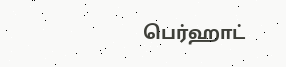பெர்ஹாட்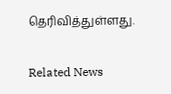தெரிவித்துள்ளது.

Related News